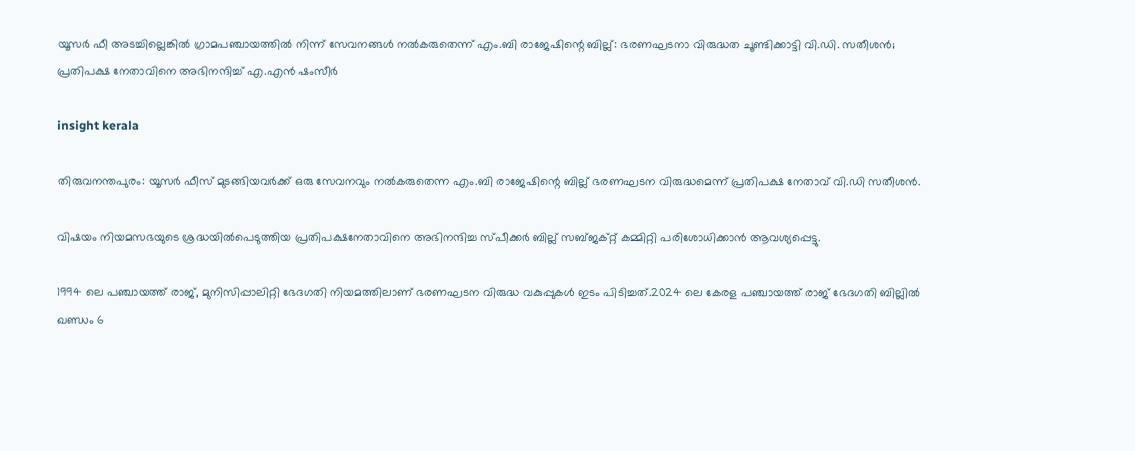യൂസർ ഫീ അടച്ചില്ലെങ്കില്‍ ഗ്രാമപഞ്ചായത്തില്‍ നിന്ന് സേവനങ്ങള്‍ നല്‍കരുതെന്ന് എം.ബി രാജേഷിന്റെ ബില്ല്: ഭരണഘടനാ വിരുദ്ധത ചൂണ്ടിക്കാട്ടി വി.ഡി. സതീശൻ; പ്രതിപക്ഷ നേതാവിനെ അഭിനന്ദിച്ച് എ.എൻ ഷംസീർ

insight kerala

തിരുവനന്തപുരം: യൂസര്‍ ഫീസ് മുടങ്ങിയവര്‍ക്ക് ഒരു സേവനവും നല്‍കരുതെന്ന എം.ബി രാജേഷിന്റെ ബില്ല് ഭരണഘടന വിരുദ്ധമെന്ന് പ്രതിപക്ഷ നേതാവ് വി.ഡി സതീശന്‍.

വിഷയം നിയമസഭയുടെ ശ്രദ്ധയില്‍പെടുത്തിയ പ്രതിപക്ഷനേതാവിനെ അഭിനന്ദിച്ച സ്പീക്കര്‍ ബില്ല് സബ്ജക്റ്റ് കമ്മിറ്റി പരിശോധിക്കാന്‍ ആവശ്യപ്പെട്ടു.

1994 ലെ പഞ്ചായത്ത് രാജ്, മുനിസിപ്പാലിറ്റി ഭേദഗതി നിയമത്തിലാണ് ഭരണഘടന വിരുദ്ധ വകുപ്പുകള്‍ ഇടം പിടിച്ചത്.2024 ലെ കേരള പഞ്ചായത്ത് രാജ് ഭേദഗതി ബില്ലില്‍ ഖണ്ഡം 6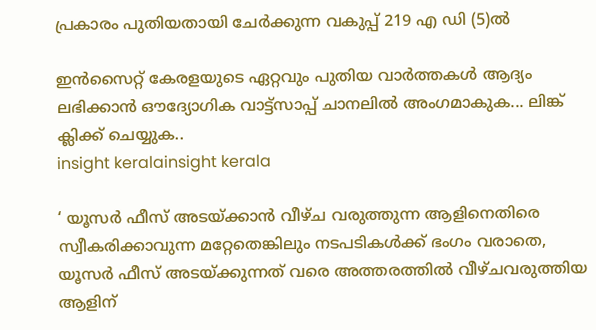പ്രകാരം പുതിയതായി ചേര്‍ക്കുന്ന വകുപ്പ് 219 എ ഡി (5)ല്‍

ഇൻസൈറ്റ് കേരളയുടെ ഏറ്റവും പുതിയ വാർത്തകൾ ആദ്യം ലഭിക്കാൻ ഔദ്യോഗിക വാട്ട്‌സാപ്പ് ചാനലിൽ അംഗമാകുക... ലിങ്ക് ക്ലിക്ക് ചെയ്യുക..
insight keralainsight kerala

‘ യൂസര്‍ ഫീസ് അടയ്ക്കാന്‍ വീഴ്ച വരുത്തുന്ന ആളിനെതിരെ സ്വീകരിക്കാവുന്ന മറ്റേതെങ്കിലും നടപടികള്‍ക്ക് ഭംഗം വരാതെ, യൂസര്‍ ഫീസ് അടയ്ക്കുന്നത് വരെ അത്തരത്തില്‍ വീഴ്ചവരുത്തിയ ആളിന്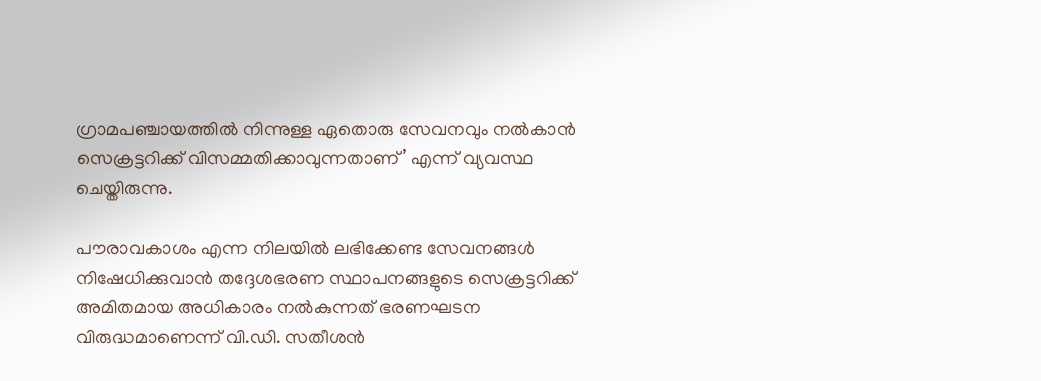ഗ്രാമപഞ്ചായത്തില്‍ നിന്നുള്ള ഏതൊരു സേവനവും നല്‍കാന്‍ സെക്രട്ടറിക്ക് വിസമ്മതിക്കാവുന്നതാണ്’ എന്ന് വ്യവസ്ഥ ചെയ്തിരുന്നു.

പൗരാവകാശം എന്ന നിലയില്‍ ലഭിക്കേണ്ട സേവനങ്ങള്‍ നിഷേധിക്കുവാന്‍ തദ്ദേശഭരണ സ്ഥാപനങ്ങളുടെ സെക്രട്ടറിക്ക് അമിതമായ അധികാരം നല്‍കുന്നത് ഭരണഘടന വിരുദ്ധമാണെന്ന് വി.ഡി. സതീശന്‍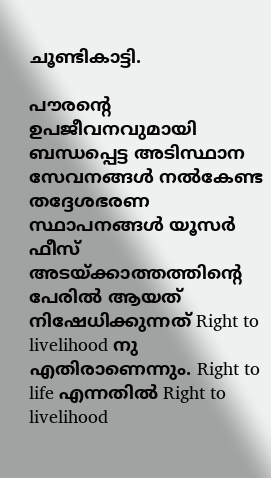ചൂണ്ടികാട്ടി.

പൗരന്റെ ഉപജീവനവുമായി ബന്ധപ്പെട്ട അടിസ്ഥാന സേവനങ്ങള്‍ നല്‍കേണ്ട തദ്ദേശഭരണ സ്ഥാപനങ്ങള്‍ യൂസര്‍ ഫീസ് അടയ്ക്കാത്തത്തിന്റെ പേരില്‍ ആയത് നിഷേധിക്കുന്നത് Right to livelihood നു എതിരാണെന്നും. Right to life എന്നതില്‍ Right to livelihood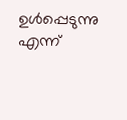ഉള്‍പ്പെടുന്നു എന്ന്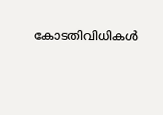കോടതിവിധികള്‍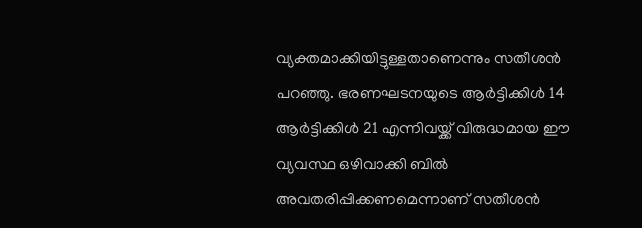വ്യക്തമാക്കിയിട്ടുള്ളതാണെന്നും സതീശന്‍ പറഞ്ഞു. ഭരണഘടനയുടെ ആര്‍ട്ടിക്കിള്‍ 14 ആര്‍ട്ടിക്കിള്‍ 21 എന്നിവയ്ക്ക് വിരുദ്ധമായ ഈ വ്യവസ്ഥ ഒഴിവാക്കി ബില്‍ അവതരിപ്പിക്കണമെന്നാണ് സതീശന്‍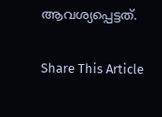ആവശ്യപ്പെട്ടത്.

Share This Article